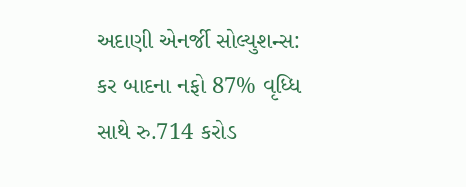અદાણી એનર્જી સોલ્યુશન્સ: કર બાદના નફો 87% વૃધ્ધિ સાથે રુ.714 કરોડ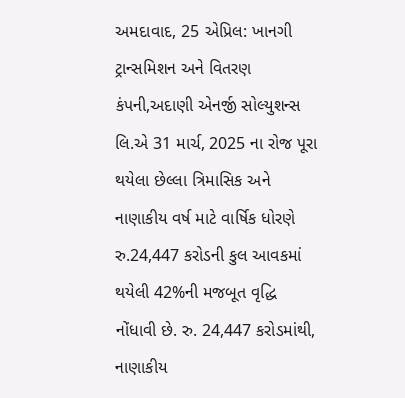અમદાવાદ, 25 એપ્રિલ: ખાનગી ટ્રાન્સમિશન અને વિતરણ કંપની,અદાણી એનર્જી સોલ્યુશન્સ લિ.એ 31 માર્ચ, 2025 ના રોજ પૂરા થયેલા છેલ્લા ત્રિમાસિક અને નાણાકીય વર્ષ માટે વાર્ષિક ધોરણે રુ.24,447 કરોડની કુલ આવકમાં થયેલી 42%ની મજબૂત વૃદ્ધિ નોંધાવી છે. રુ. 24,447 કરોડમાંથી, નાણાકીય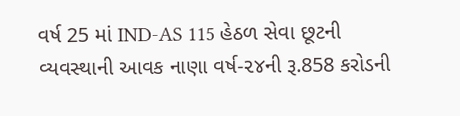વર્ષ 25 માં IND-AS 115 હેઠળ સેવા છૂટની વ્યવસ્થાની આવક નાણા વર્ષ-૨૪ની રૂ.858 કરોડની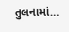તુલનામાં…